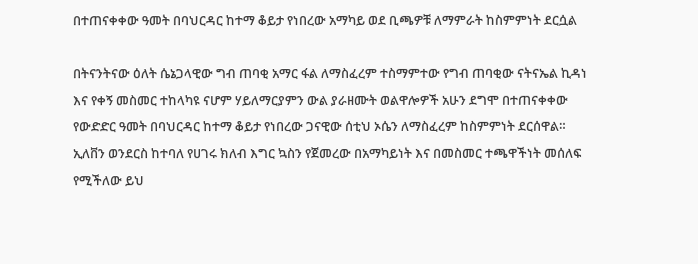በተጠናቀቀው ዓመት በባህርዳር ከተማ ቆይታ የነበረው አማካይ ወደ ቢጫዎቹ ለማምራት ከስምምነት ደርሷል

በትናንትናው ዕለት ሴኔጋላዊው ግብ ጠባቂ አማር ፋል ለማስፈረም ተስማምተው የግብ ጠባቂው ናትናኤል ኪዳነ እና የቀኝ መስመር ተከላካዩ ናሆም ሃይለማርያምን ውል ያራዘሙት ወልዋሎዎች አሁን ደግሞ በተጠናቀቀው የውድድር ዓመት በባህርዳር ከተማ ቆይታ የነበረው ጋናዊው ሰቲህ ኦሴን ለማስፈረም ከስምምነት ደርሰዋል።
ኢለቨን ወንደርስ ከተባለ የሀገሩ ክለብ እግር ኳስን የጀመረው በአማካይነት እና በመስመር ተጫዋችነት መሰለፍ የሚችለው ይህ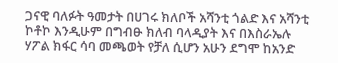ጋናዊ ባለፉት ዓመታት በሀገሩ ክለቦች አሻንቲ ጎልድ እና አሻንቲ ኮቶኮ እንዲሁም በግብፁ ክለብ ባላዲያት እና በእስራኤሉ ሃፖል ክፋር ሳባ መጫወት የቻለ ሲሆን አሁን ደግሞ ከአንድ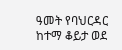ዓመት የባህርዳር ከተማ ቆይታ ወደ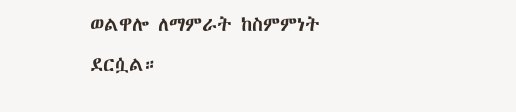ወልዋሎ ለማምራት ከስምምነት ደርሷል።